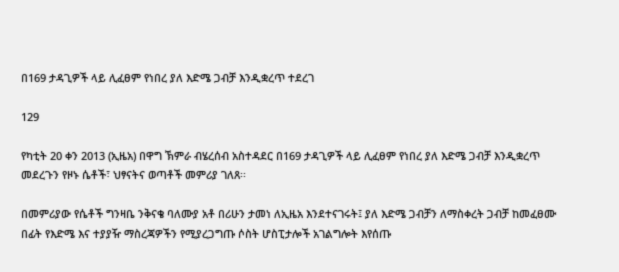በ169 ታዳጊዎች ላይ ሊፈፀም የነበረ ያለ እድሜ ጋብቻ እንዲቋረጥ ተደረገ

129

የካቲት 20 ቀን 2013 (ኢዜአ) በዋግ ኽምራ ብሄረሰብ አስተዳደር በ169 ታዳጊዎች ላይ ሊፈፀም የነበረ ያለ እድሜ ጋብቻ እንዲቋረጥ መደረጉን የዞኑ ሴቶች፣ ህፃናትና ወጣቶች መምሪያ ገለጸ፡፡

በመምሪያው የሴቶች ግንዛቤ ንቅናቄ ባለሙያ አቶ በሪሁን ታመነ ለኢዜአ እንደተናገሩት፤ ያለ እድሜ ጋብቻን ለማስቀረት ጋብቻ ከመፈፀሙ በፊት የእድሜ እና ተያያዥ ማስረጃዎችን የሚያረጋግጡ ሶስት ሆስፒታሎች አገልግሎት እየሰጡ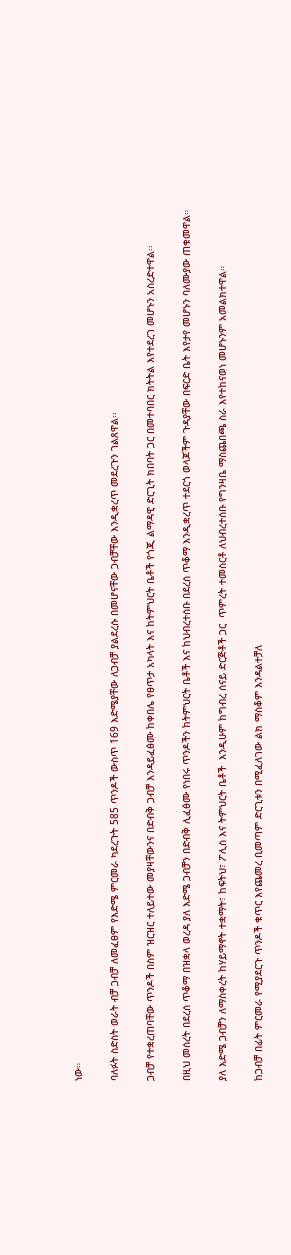ነው።

ባለፉት ስድስት ወራት ብቻ ጋብቻ ለመፈፀም የእድሜ ምርመራ ካደረጉት 585 ጥንዶች ውስጥ 169 እድሜያቸው ለጋብቻ ያልደረሱ በመሆናቸው ጋብቻቸው እንዲቋረጥ መደረጉን ገልጸዋል፡፡

ጋብቻ የተቋረጠባቸው ጥንዶች በስም ዝርዝር ተለይተው መያዛቸውንና በድብቅ ጋብቻ እንዳይፈፅሙ ከቀበሌ የፀጥታ አካላት እና ከትምህርት ቤቶች የጎጂ ልማዳዊ ድርጊት ክበባት ጋር በመተባበር ክትትል እየተደረገ መሆኑን አስረድተዋል፡፡

በዚህ መሰረት በደረሰ ጥቆማ በዝቋላ ወረዳ ያለ እድሜ ጋብቻን በድብቅ ሊፈፅሙ የነበሩ ጥንዶችን ከትምህርት ቤቶች እና ከህብረተሰቡ በደረሰ ጥቆማ እንዲቋረጥ ተደርጎ ወላጆችም ጉዳያቸው በፍርድ ቤት እየታየ መሆኑን ባለሙያው ጠቁመዋል።

ያለ እድሜ ጋብቻን ለማስቀረት ከሃይማኖት ተቋማት፣ ከፍትህ፣ ፖሊስ እና ትምህርት ቤቶች  እንዲሁም ከግብረ ሰናይ ድርጅቶች ጋር  ጥምረት ተመስርቶ ለህብረተሰቡ የግንዛቤ ማስጨበጫ ስራ እየተከናወነ መሆኑንም አመልክተዋል።

ከጋብቻ በፊት ምርመራ የሚያደርጉ ጥንዶች ቁጥር እየጨመረ ቢመጣም ድርጊቱን በሚፈለገው ልክ ማስቆም እንዳልተቻለ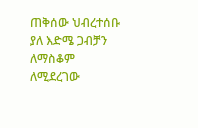ጠቅሰው ህብረተሰቡ ያለ እድሜ ጋብቻን ለማስቆም ለሚደረገው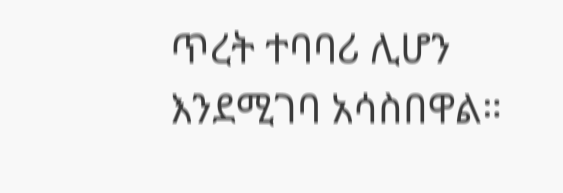ጥረት ተባባሪ ሊሆን እንደሚገባ አሳስበዋል።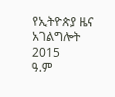የኢትዮጵያ ዜና አገልግሎት
2015
ዓ.ም